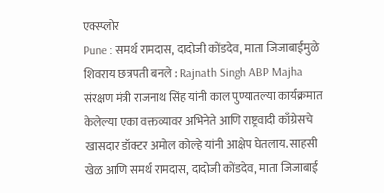एक्स्प्लोर
Pune : समर्थ रामदास, दादोजी कोंडदेव, माता जिजाबाईंमुळे शिवराय छत्रपती बनले : Rajnath Singh ABP Majha
संरक्षण मंत्री राजनाथ सिंह यांनी काल पुण्यातल्या कार्यक्रमात केलेल्या एका वक्तव्यावर अभिनेते आणि राष्ट्रवादी काँग्रेसचे खासदार डॉक्टर अमोल कोल्हे यांनी आक्षेप घेतलाय. साहसी खेळ आणि समर्थ रामदास, दादोजी कोंडदेव, माता जिजाबाई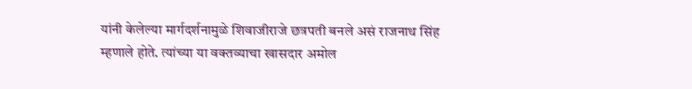यांनी केलेल्या मार्गदर्शनामुळे शिवाजीराजे छत्रपती बनले असं राजनाथ सिंह म्हणाले होते. त्यांच्या या वक्तव्याचा खासदार अमोल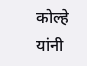कोल्हे यांनी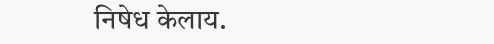निषेध केलाय.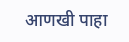आणखी पाहा